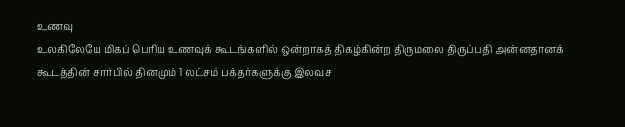உணவு
உலகிலேயே மிகப் பெரிய உணவுக் கூடங்களில் ஒன்றாகத் திகழ்கின்ற திருமலை திருப்பதி அன்னதானக் கூடத்தின் சார்பில் தினமும் 1 லட்சம் பக்தர்களுக்கு இலவச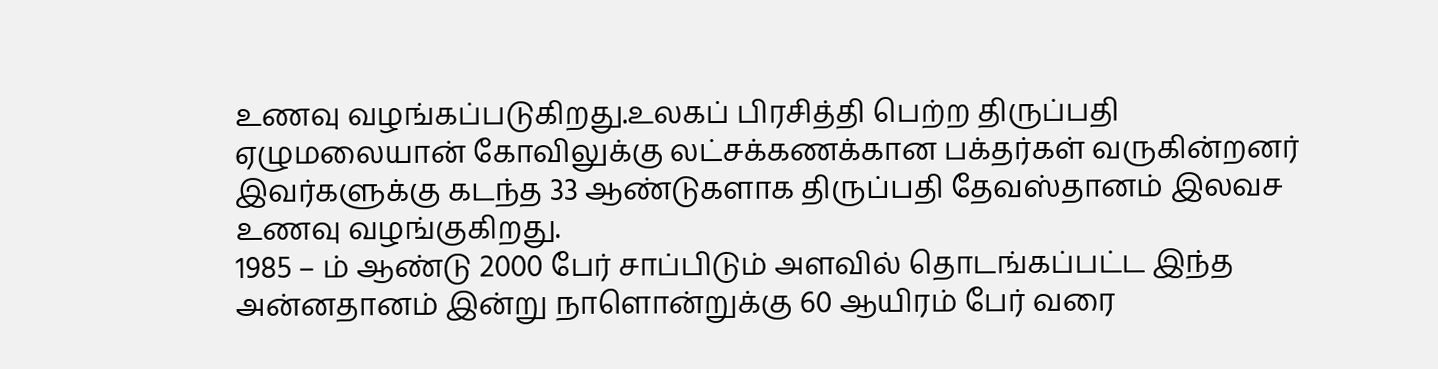உணவு வழங்கப்படுகிறது.உலகப் பிரசித்தி பெற்ற திருப்பதி ஏழுமலையான் கோவிலுக்கு லட்சக்கணக்கான பக்தர்கள் வருகின்றனர் இவர்களுக்கு கடந்த 33 ஆண்டுகளாக திருப்பதி தேவஸ்தானம் இலவச உணவு வழங்குகிறது.
1985 – ம் ஆண்டு 2000 பேர் சாப்பிடும் அளவில் தொடங்கப்பட்ட இந்த அன்னதானம் இன்று நாளொன்றுக்கு 60 ஆயிரம் பேர் வரை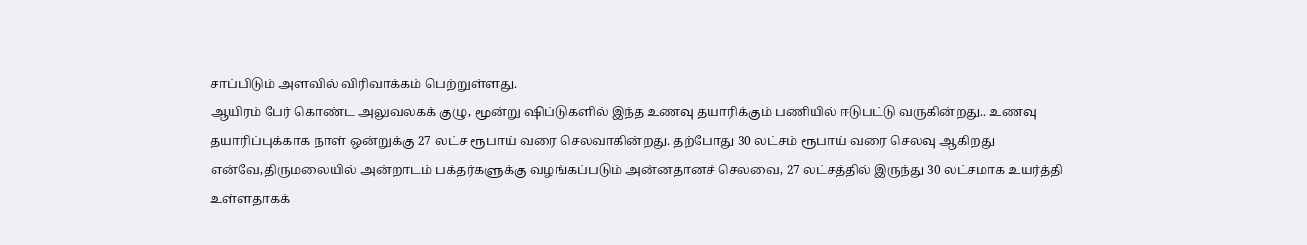சாப்பிடும் அளவில் விரிவாக்கம் பெற்றுள்ளது.
ஆயிரம் பேர் கொண்ட அலுவலகக் குழு, மூன்று ஷிப்டுகளில் இந்த உணவு தயாரிக்கும் பணியில் ஈடுபட்டு வருகின்றது.. உணவு தயாரிப்புக்காக நாள் ஒன்றுக்கு 27 லட்ச ரூபாய் வரை செலவாகின்றது. தற்போது 30 லட்சம் ரூபாய் வரை செலவு ஆகிறது
என்வே,திருமலையில் அன்றாடம் பக்தர்களுக்கு வழங்கப்படும் அன்னதானச் செலவை, 27 லட்சத்தில் இருந்து 30 லட்சமாக உயர்த்தி உள்ளதாகக்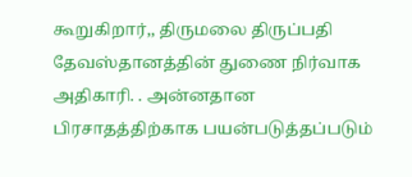கூறுகிறார்,, திருமலை திருப்பதி தேவஸ்தானத்தின் துணை நிர்வாக அதிகாரி. . அன்னதான பிரசாதத்திற்காக பயன்படுத்தப்படும்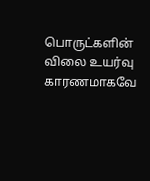பொருட்களின் விலை உயர்வு காரணமாகவே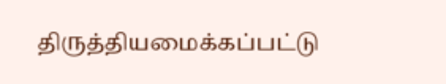திருத்தியமைக்கப்பட்டு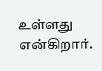உள்ளது என்கிறார்.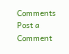Comments
Post a Comment